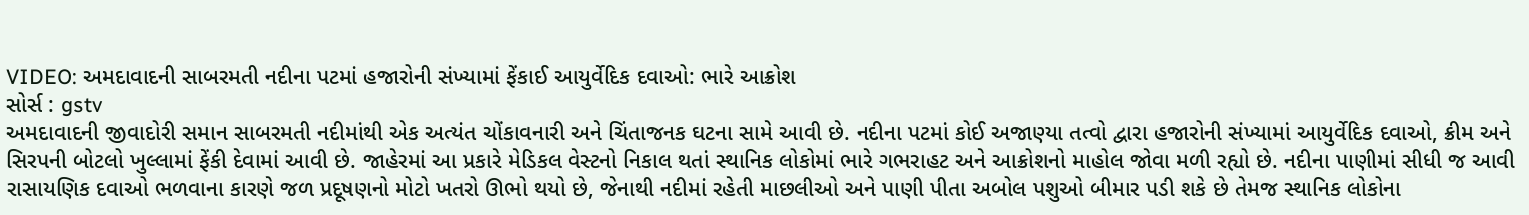VIDEO: અમદાવાદની સાબરમતી નદીના પટમાં હજારોની સંખ્યામાં ફેંકાઈ આયુર્વેદિક દવાઓ: ભારે આક્રોશ
સોર્સ : gstv
અમદાવાદની જીવાદોરી સમાન સાબરમતી નદીમાંથી એક અત્યંત ચોંકાવનારી અને ચિંતાજનક ઘટના સામે આવી છે. નદીના પટમાં કોઈ અજાણ્યા તત્વો દ્વારા હજારોની સંખ્યામાં આયુર્વેદિક દવાઓ, ક્રીમ અને સિરપની બોટલો ખુલ્લામાં ફેંકી દેવામાં આવી છે. જાહેરમાં આ પ્રકારે મેડિકલ વેસ્ટનો નિકાલ થતાં સ્થાનિક લોકોમાં ભારે ગભરાહટ અને આક્રોશનો માહોલ જોવા મળી રહ્યો છે. નદીના પાણીમાં સીધી જ આવી રાસાયણિક દવાઓ ભળવાના કારણે જળ પ્રદૂષણનો મોટો ખતરો ઊભો થયો છે, જેનાથી નદીમાં રહેતી માછલીઓ અને પાણી પીતા અબોલ પશુઓ બીમાર પડી શકે છે તેમજ સ્થાનિક લોકોના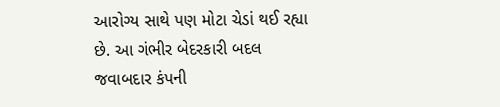આરોગ્ય સાથે પણ મોટા ચેડાં થઈ રહ્યા છે. આ ગંભીર બેદરકારી બદલ જવાબદાર કંપની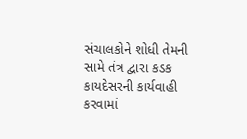સંચાલકોને શોધી તેમની સામે તંત્ર દ્વારા કડક કાયદેસરની કાર્યવાહી કરવામાં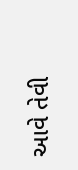આવે તેવી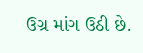ઉગ્ર માંગ ઉઠી છે.